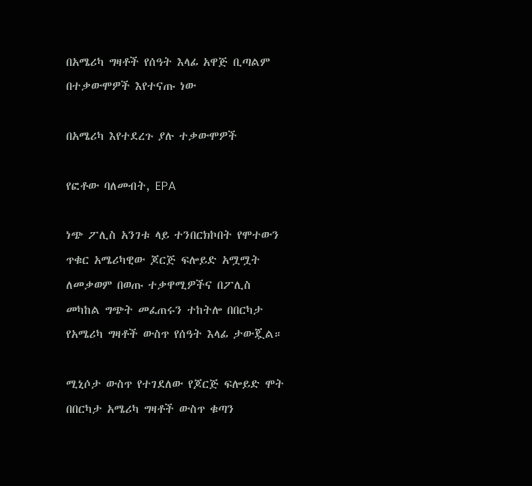በአሜሪካ ግዛቶች የሰዓት እላፊ አዋጅ ቢጣልም በተቃውሞዎች እየተናጡ ነው

በአሜሪካ እየተደረጉ ያሉ ተቃውሞዎች

የፎቶው ባለመብት, EPA

ነጭ ፖሊስ አንገቱ ላይ ተንበርክኮበት የሞተውን ጥቁር አሜሪካዊው ጆርጅ ፍሎይድ አሟሟት ለመቃወም በወጡ ተቃዋሚዎችና በፖሊስ መካከል ግጭት መፈጠሩን ተከትሎ በበርካታ የአሜሪካ ግዛቶች ውስጥ የሰዓት እላፊ ታውጇል።

ሚኒሶታ ውስጥ የተገደለው የጆርጅ ፍሎይድ ሞት በበርካታ አሜሪካ ግዛቶች ውስጥ ቁጣን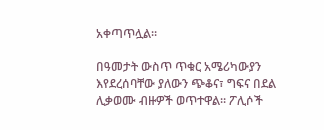አቀጣጥሏል።

በዓመታት ውስጥ ጥቁር አሜሪካውያን እየደረሰባቸው ያለውን ጭቆና፣ ግፍና በደል ሊቃወሙ ብዙዎች ወጥተዋል። ፖሊሶች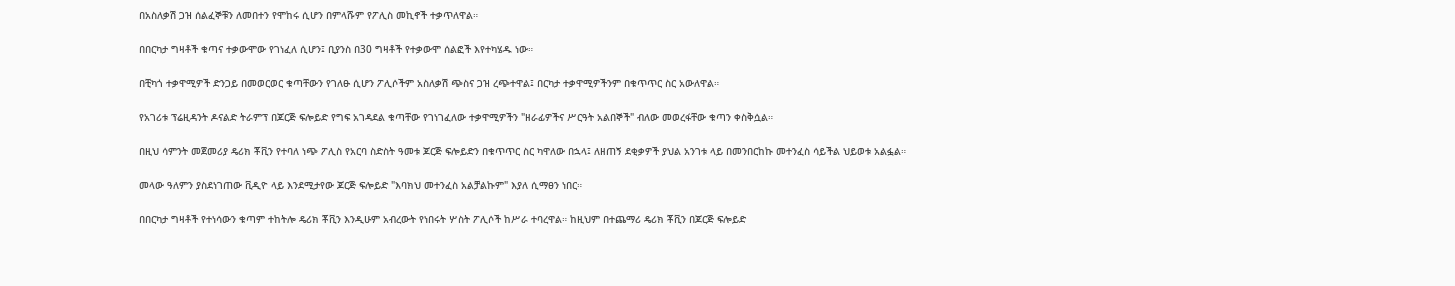በአስለቃሽ ጋዝ ሰልፈኞቹን ለመበተን የሞከሩ ሲሆን በምላሹም የፖሊስ መኪኖች ተቃጥለዋል።

በበርካታ ግዛቶች ቁጣና ተቃውሞው የገነፈለ ሲሆን፤ ቢያንስ በ30 ግዛቶች የተቃውሞ ሰልፎች እየተካሄዱ ነው።

በቺካጎ ተቃዋሚዎች ድንጋይ በመወርወር ቁጣቸውን የገለፁ ሲሆን ፖሊሶችም አስለቃሽ ጭስና ጋዝ ረጭተዋል፤ በርካታ ተቃዋሚዎችንም በቁጥጥር ስር አውለዋል።

የአገሪቱ ፕሬዚዳንት ዶናልድ ትራምፕ በጆርጅ ፍሎይድ የግፍ አገዳደል ቁጣቸው የገነገፈለው ተቃዋሚዎችን "ዘራፊዎችና ሥርዓት አልበኞች" ብለው መወረፋቸው ቁጣን ቀስቅሷል።

በዚህ ሳምንት መጀመሪያ ዴሪክ ቾቪን የተባለ ነጭ ፖሊስ የአርባ ስድስት ዓመቱ ጆርጅ ፍሎይድን በቁጥጥር ስር ካዋለው በኋላ፤ ለዘጠኝ ደቂቃዎች ያህል አንገቱ ላይ በመንበርከኩ መተንፈስ ሳይችል ህይወቱ አልፏል።

መላው ዓለምን ያስደነገጠው ቪዲዮ ላይ እንደሚታየው ጆርጅ ፍሎይድ "እባክህ መተንፈስ አልቻልኩም" እያለ ሲማፀን ነበር።

በበርካታ ግዛቶች የተነሳውን ቁጣም ተከትሎ ዴሪክ ቾቪን እንዲሁም አብረውት የነበሩት ሦስት ፖሊሶች ከሥራ ተባረዋል። ከዚህም በተጨማሪ ዴሪክ ቾቪን በጆርጅ ፍሎይድ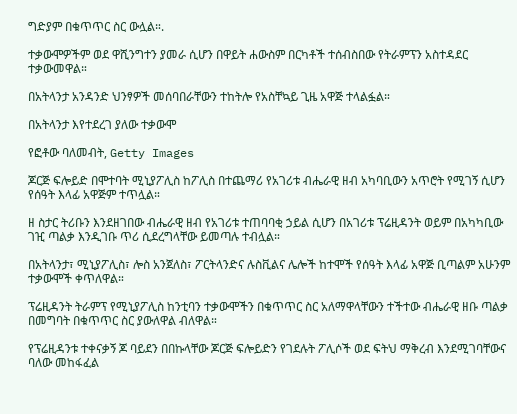ግድያም በቁጥጥር ስር ውሏል።.

ተቃውሞዎችም ወደ ዋሺንግተን ያመራ ሲሆን በዋይት ሐውስም በርካቶች ተሰብስበው የትራምፕን አስተዳደር ተቃውመዋል።

በአትላንታ አንዳንድ ህንፃዎች መሰባበራቸውን ተከትሎ የአስቸኳይ ጊዜ አዋጅ ተላልፏል።

በአትላንታ እየተደረገ ያለው ተቃውሞ

የፎቶው ባለመብት, Getty Images

ጆርጅ ፍሎይድ በሞተባት ሚኒያፖሊስ ከፖሊስ በተጨማሪ የአገሪቱ ብሔራዊ ዘብ አካባቢውን አጥሮት የሚገኝ ሲሆን የሰዓት እላፊ አዋጅም ተጥሏል።

ዘ ስታር ትሪቡን እንደዘገበው ብሔራዊ ዘብ የአገሪቱ ተጠባባቂ ኃይል ሲሆን በአገሪቱ ፕሬዚዳንት ወይም በአካካቢው ገዢ ጣልቃ እንዲገቡ ጥሪ ሲደረግላቸው ይመጣሉ ተብሏል።

በአትላንታ፣ ሚኒያፖሊስ፣ ሎስ አንጀለስ፣ ፖርትላንድና ሉስቪልና ሌሎች ከተሞች የሰዓት እላፊ አዋጅ ቢጣልም አሁንም ተቃውሞች ቀጥለዋል።

ፕሬዚዳንት ትራምፕ የሚኒያፖሊስ ከንቲባን ተቃውሞችን በቁጥጥር ስር አለማዋላቸውን ተችተው ብሔራዊ ዘቡ ጣልቃ በመግባት በቁጥጥር ስር ያውለዋል ብለዋል።

የፕሬዚዳንቱ ተቀናቃኝ ጆ ባይደን በበኩላቸው ጆርጅ ፍሎይድን የገደሉት ፖሊሶች ወደ ፍትህ ማቅረብ እንደሚገባቸውና ባለው መከፋፈል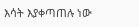እሳት እያቀጣጠሉ ነው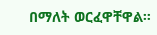በማለት ወርፈዋቸዋል።